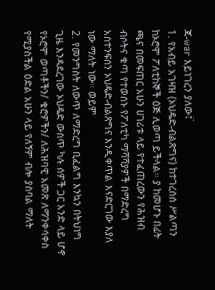ጃ-war እይነገረን ያለው፤፟
1. የአብይ አገዛዝ (ኦህዴድ-ብልጽግና) ከተገረሰሰ ሥልጣን ከኦሮሞ ፖለቲከኞች ዕጅ ሊወጣ ይችላል። ያ ከመሆኑ በፊት ጫና በመፍጠር አሁን ሀገሪቱ ላይ የተፈጠረውን የሕዝብ ብሶትና ቁጣ የተወሰኑ የፖለቲካ ማሻሻያዎች በማድረግ አስተንፍሰን ኦህዴድ-ብልጽግና እንዲቀጥል እናድርገው እያለ ነው ማለት ነው። ወይም
2. የመንግስት ለውጥ ለማድረግ ቢፈልግ እንኳን በትህነግ ጊዜ እንዳደረገው ኦህዴድ ውስጥ ካሉ ሰዎች ጋር አንድ ላይ ሆኖ የኦሮሞ ወጣቶችን/ ቄሮዎችን/ ለሕዝባዊ አመጽ ለማንቀሳቀስ የሚያስችል ዕድል አሁን ላይ የለኝም ብሎ ያስባል ማለት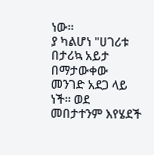ነው።
ያ ካልሆነ "ሀገሪቱ በታሪኳ አይታ በማታውቀው መንገድ አደጋ ላይ ነች። ወደ መበታተንም እየሄደች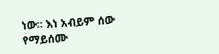ነው። እነ አብይም ሰው የማይሰሙ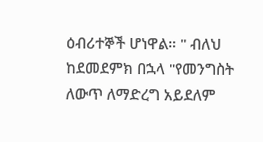ዕብሪተኞች ሆነዋል። " ብለህ ከደመደምክ በኋላ "የመንግስት ለውጥ ለማድረግ አይደለም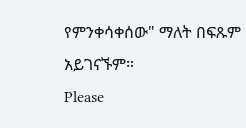የምንቀሳቀሰው" ማለት በፍጹም አይገናኙም።
Please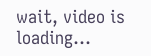wait, video is loading...